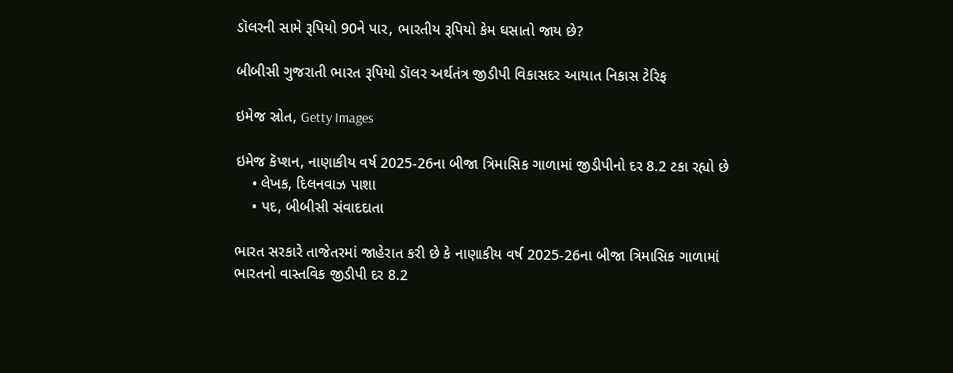ડૉલરની સામે રૂપિયો 90ને પાર, ભારતીય રૂપિયો કેમ ઘસાતો જાય છે?

બીબીસી ગુજરાતી ભારત રૂપિયો ડૉલર અર્થતંત્ર જીડીપી વિકાસદર આયાત નિકાસ ટેરિફ

ઇમેજ સ્રોત, Getty Images

ઇમેજ કૅપ્શન, નાણાકીય વર્ષ 2025-26ના બીજા ત્રિમાસિક ગાળામાં જીડીપીનો દર 8.2 ટકા રહ્યો છે
    • લેખક, દિલનવાઝ પાશા
    • પદ, બીબીસી સંવાદદાતા

ભારત સરકારે તાજેતરમાં જાહેરાત કરી છે કે નાણાકીય વર્ષ 2025-26ના બીજા ત્રિમાસિક ગાળામાં ભારતનો વાસ્તવિક જીડીપી દર 8.2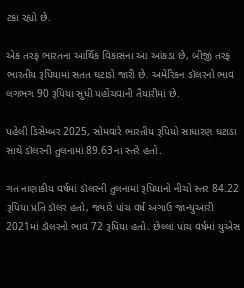ટકા રહ્યો છે.

એક તરફ ભારતના આર્થિક વિકાસના આ આંકડા છે, બીજી તરફ ભારતીય રૂપિયામાં સતત ઘટાડો જારી છે. અમેરિકન ડૉલરનો ભાવ લગભગ 90 રૂપિયા સુધી પહોંચવાની તૈયારીમાં છે.

પહેલી ડિસેમ્બર 2025, સોમવારે ભારતીય રૂપિયો સાધારણ ઘટાડા સાથે ડૉલરની તુલનામાં 89.63ના સ્તરે હતો.

ગત નાણાકીય વર્ષમાં ડૉલરની તુલનામાં રૂપિયાનો નીચો સ્તર 84.22 રૂપિયા પ્રતિ ડૉલર હતો, જ્યારે પાંચ વર્ષ અગાઉ જાન્યુઆરી 2021માં ડૉલરનો ભાવ 72 રૂપિયા હતો. છેલ્લાં પાંચ વર્ષમાં યુએસ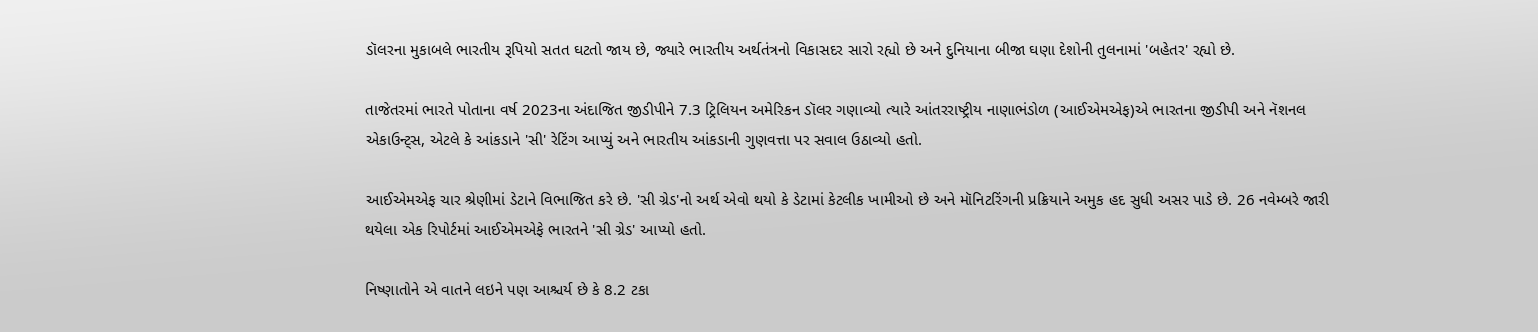ડૉલરના મુકાબલે ભારતીય રૂપિયો સતત ઘટતો જાય છે, જ્યારે ભારતીય અર્થતંત્રનો વિકાસદર સારો રહ્યો છે અને દુનિયાના બીજા ઘણા દેશોની તુલનામાં 'બહેતર' રહ્યો છે.

તાજેતરમાં ભારતે પોતાના વર્ષ 2023ના અંદાજિત જીડીપીને 7.3 ટ્રિલિયન અમેરિકન ડૉલર ગણાવ્યો ત્યારે આંતરરાષ્ટ્રીય નાણાભંડોળ (આઈએમએફ)એ ભારતના જીડીપી અને નૅશનલ એકાઉન્ટ્સ, એટલે કે આંકડાને 'સી' રેટિંગ આપ્યું અને ભારતીય આંકડાની ગુણવત્તા પર સવાલ ઉઠાવ્યો હતો.

આઈએમએફ ચાર શ્રેણીમાં ડેટાને વિભાજિત કરે છે. 'સી ગ્રેડ'નો અર્થ એવો થયો કે ડેટામાં કેટલીક ખામીઓ છે અને મૉનિટરિંગની પ્રક્રિયાને અમુક હદ સુધી અસર પાડે છે. 26 નવેમ્બરે જારી થયેલા એક રિપોર્ટમાં આઈએમએફે ભારતને 'સી ગ્રેડ' આપ્યો હતો.

નિષ્ણાતોને એ વાતને લઇને પણ આશ્ચર્ય છે કે 8.2 ટકા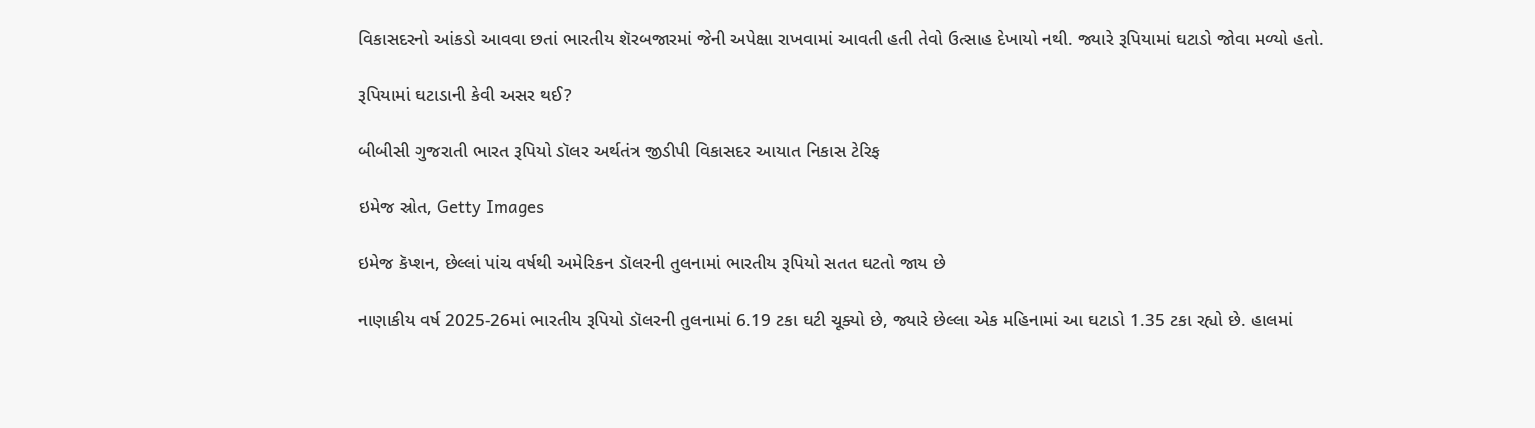વિકાસદરનો આંકડો આવવા છતાં ભારતીય શૅરબજારમાં જેની અપેક્ષા રાખવામાં આવતી હતી તેવો ઉત્સાહ દેખાયો નથી. જ્યારે રૂપિયામાં ઘટાડો જોવા મળ્યો હતો.

રૂપિયામાં ઘટાડાની કેવી અસર થઈ?

બીબીસી ગુજરાતી ભારત રૂપિયો ડૉલર અર્થતંત્ર જીડીપી વિકાસદર આયાત નિકાસ ટેરિફ

ઇમેજ સ્રોત, Getty Images

ઇમેજ કૅપ્શન, છેલ્લાં પાંચ વર્ષથી અમેરિકન ડૉલરની તુલનામાં ભારતીય રૂપિયો સતત ઘટતો જાય છે

નાણાકીય વર્ષ 2025-26માં ભારતીય રૂપિયો ડૉલરની તુલનામાં 6.19 ટકા ઘટી ચૂક્યો છે, જ્યારે છેલ્લા એક મહિનામાં આ ઘટાડો 1.35 ટકા રહ્યો છે. હાલમાં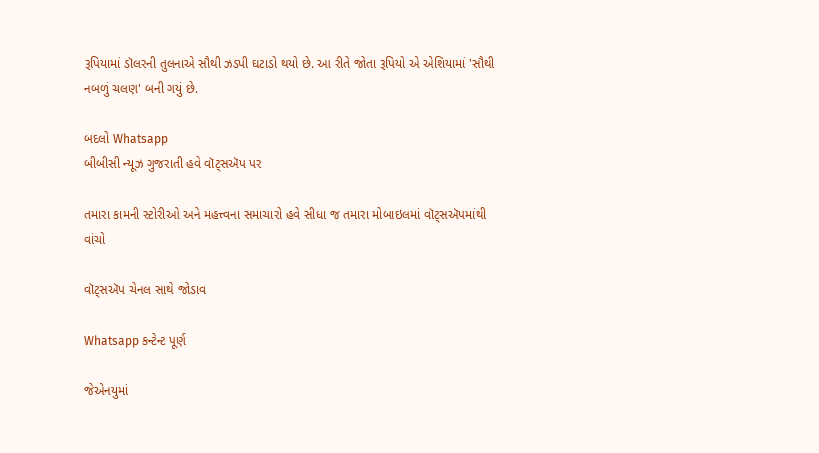રૂપિયામાં ડૉલરની તુલનાએ સૌથી ઝડપી ઘટાડો થયો છે. આ રીતે જોતા રૂપિયો એ એશિયામાં 'સૌથી નબળું ચલણ' બની ગયું છે.

બદલો Whatsapp
બીબીસી ન્યૂઝ ગુજરાતી હવે વૉટ્સઍપ પર

તમારા કામની સ્ટોરીઓ અને મહત્ત્વના સમાચારો હવે સીધા જ તમારા મોબાઇલમાં વૉટ્સઍપમાંથી વાંચો

વૉટ્સઍપ ચેનલ સાથે જોડાવ

Whatsapp કન્ટેન્ટ પૂર્ણ

જેએનયુમાં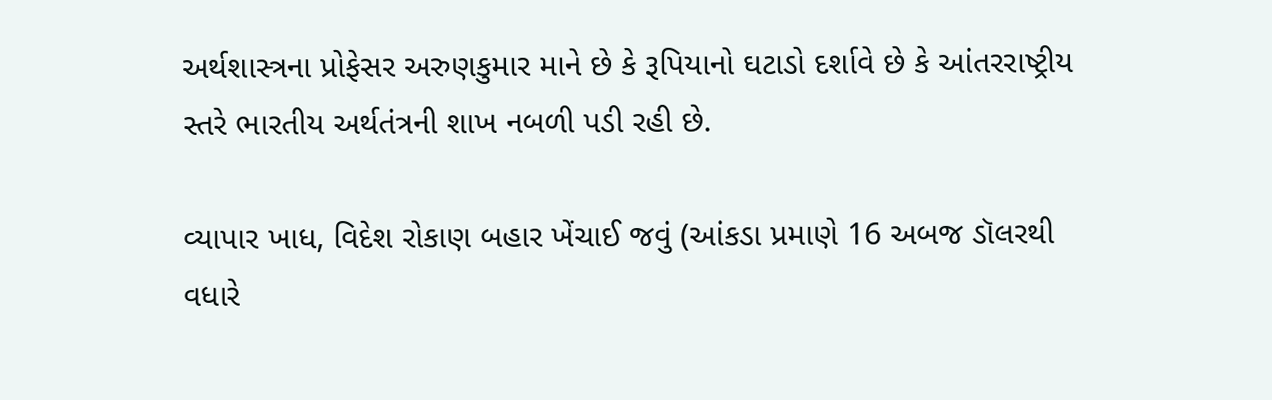અર્થશાસ્ત્રના પ્રોફેસર અરુણકુમાર માને છે કે રૂપિયાનો ઘટાડો દર્શાવે છે કે આંતરરાષ્ટ્રીય સ્તરે ભારતીય અર્થતંત્રની શાખ નબળી પડી રહી છે.

વ્યાપાર ખાધ, વિદેશ રોકાણ બહાર ખેંચાઈ જવું (આંકડા પ્રમાણે 16 અબજ ડૉલરથી વધારે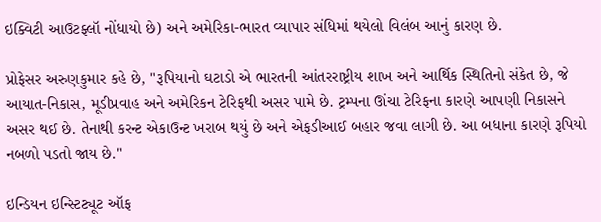ઇક્વિટી આઉટફ્લૉ નોંધાયો છે) અને અમેરિકા-ભારત વ્યાપાર સંધિમાં થયેલો વિલંબ આનું કારણ છે.

પ્રોફેસર અરુણકુમાર કહે છે, "રૂપિયાનો ઘટાડો એ ભારતની આંતરરાષ્ટ્રીય શાખ અને આર્થિક સ્થિતિનો સંકેત છે, જે આયાત-નિકાસ, મૂડીપ્રવાહ અને અમેરિકન ટેરિફથી અસર પામે છે. ટ્રમ્પના ઊંચા ટેરિફના કારણે આપણી નિકાસને અસર થઈ છે. તેનાથી કરન્ટ એકાઉન્ટ ખરાબ થયું છે અને એફડીઆઈ બહાર જવા લાગી છે. આ બધાના કારણે રૂપિયો નબળો પડતો જાય છે."

ઇન્ડિયન ઇન્સ્ટિટ્યૂટ ઑફ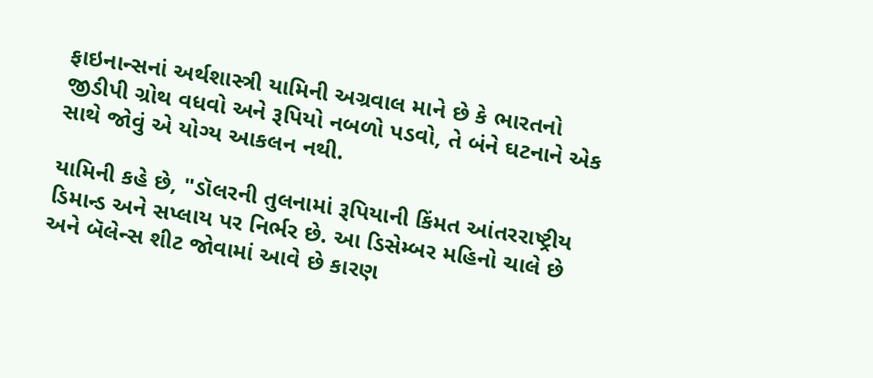ફાઇનાન્સનાં અર્થશાસ્ત્રી યામિની અગ્રવાલ માને છે કે ભારતનો જીડીપી ગ્રોથ વધવો અને રૂપિયો નબળો પડવો, તે બંને ઘટનાને એક સાથે જોવું એ યોગ્ય આકલન નથી.

યામિની કહે છે, "ડૉલરની તુલનામાં રૂપિયાની કિંમત આંતરરાષ્ટ્રીય ડિમાન્ડ અને સપ્લાય પર નિર્ભર છે. આ ડિસેમ્બર મહિનો ચાલે છે અને બૅલેન્સ શીટ જોવામાં આવે છે કારણ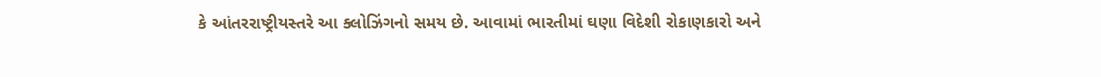કે આંતરરાષ્ટ્રીયસ્તરે આ ક્લોઝિંગનો સમય છે. આવામાં ભારતીમાં ઘણા વિદેશી રોકાણકારો અને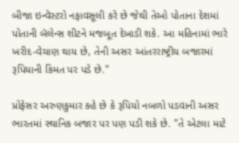બીજા ઇન્વેસ્ટરો નફાવસૂલી કરે છે જેથી તેઓ પોતાના દેશમાં પોતાની બૅલેન્સ શીટને મજબૂત દેખાડી શકે. આ મહિનામાં ભારે ખરીદ-વેચાણ થાય છે, તેની અસર આંતરરાષ્ટ્રીય બજારમાં રૂપિયાની કિંમત પર પડે છે."

પ્રોફેસર અરુણકુમાર કહે છે કે રૂપિયો નબળો પડવાની અસર ભારતમાં સ્થાનિક બજાર પર પણ પડી શકે છે. "તે એટલા માટે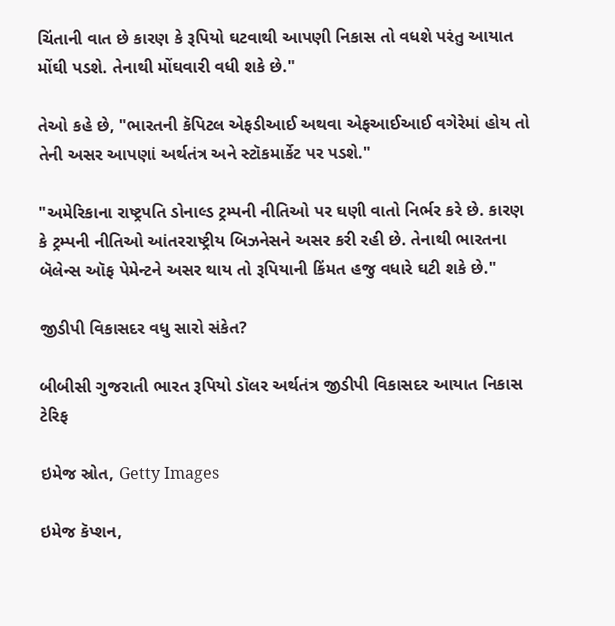ચિંતાની વાત છે કારણ કે રૂપિયો ઘટવાથી આપણી નિકાસ તો વધશે પરંતુ આયાત મોંઘી પડશે. તેનાથી મોંઘવારી વધી શકે છે."

તેઓ કહે છે, "ભારતની કૅપિટલ એફડીઆઈ અથવા એફઆઈઆઈ વગેરેમાં હોય તો તેની અસર આપણાં અર્થતંત્ર અને સ્ટૉકમાર્કેટ પર પડશે."

"અમેરિકાના રાષ્ટ્રપતિ ડોનાલ્ડ ટ્રમ્પની નીતિઓ પર ઘણી વાતો નિર્ભર કરે છે. કારણ કે ટ્રમ્પની નીતિઓ આંતરરાષ્ટ્રીય બિઝનેસને અસર કરી રહી છે. તેનાથી ભારતના બૅલેન્સ ઑફ પેમેન્ટને અસર થાય તો રૂપિયાની કિંમત હજુ વધારે ઘટી શકે છે."

જીડીપી વિકાસદર વધુ સારો સંકેત?

બીબીસી ગુજરાતી ભારત રૂપિયો ડૉલર અર્થતંત્ર જીડીપી વિકાસદર આયાત નિકાસ ટેરિફ

ઇમેજ સ્રોત, Getty Images

ઇમેજ કૅપ્શન,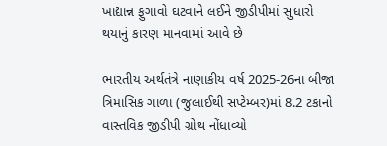ખાદ્યાન્ન ફુગાવો ઘટવાને લઈને જીડીપીમાં સુધારો થયાનું કારણ માનવામાં આવે છે

ભારતીય અર્થતંત્રે નાણાકીય વર્ષ 2025-26ના બીજા ત્રિમાસિક ગાળા (જુલાઈથી સપ્ટેમ્બર)માં 8.2 ટકાનો વાસ્તવિક જીડીપી ગ્રોથ નોંધાવ્યો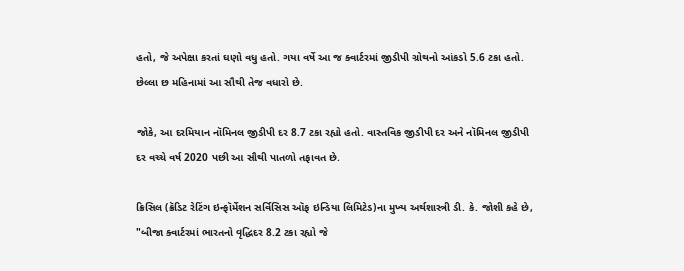હતો, જે અપેક્ષા કરતાં ઘણો વધુ હતો. ગયા વર્ષે આ જ ક્વાર્ટરમાં જીડીપી ગ્રોથનો આંકડો 5.6 ટકા હતો. છેલ્લા છ મહિનામાં આ સૌથી તેજ વધારો છે.

જોકે, આ દરમિયાન નૉમિનલ જીડીપી દર 8.7 ટકા રહ્યો હતો. વાસ્તવિક જીડીપી દર અને નૉમિનલ જીડીપી દર વચ્ચે વર્ષ 2020 પછી આ સૌથી પાતળો તફાવત છે.

ક્રિસિલ (ક્રૅડિટ રેટિંગ ઇન્ફૉર્મેશન સર્વિસિસ ઑફ ઇન્ડિયા લિમિટેડ)ના મુખ્ય અર્થશાસ્ત્રી ડી. કે. જોશી કહે છે, "બીજા ક્વાર્ટરમાં ભારતનો વૃદ્ધિદર 8.2 ટકા રહ્યો જે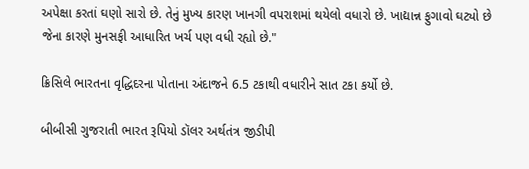અપેક્ષા કરતાં ઘણો સારો છે. તેનું મુખ્ય કારણ ખાનગી વપરાશમાં થયેલો વધારો છે. ખાદ્યાન્ન ફુગાવો ઘટ્યો છે જેના કારણે મુનસફી આધારિત ખર્ચ પણ વધી રહ્યો છે."

ક્રિસિલે ભારતના વૃદ્ધિદરના પોતાના અંદાજને 6.5 ટકાથી વધારીને સાત ટકા કર્યો છે.

બીબીસી ગુજરાતી ભારત રૂપિયો ડૉલર અર્થતંત્ર જીડીપી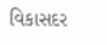વિકાસદર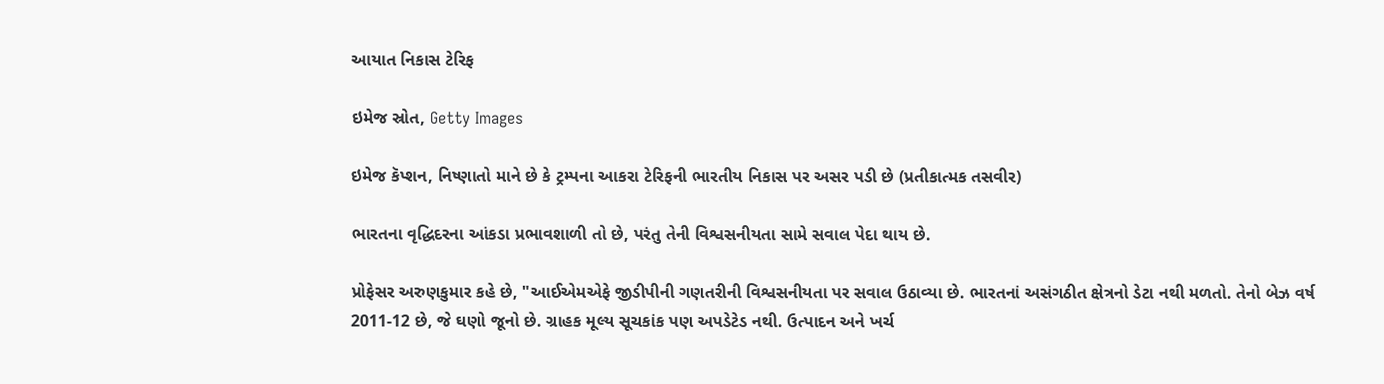આયાત નિકાસ ટેરિફ

ઇમેજ સ્રોત, Getty Images

ઇમેજ કૅપ્શન, નિષ્ણાતો માને છે કે ટ્રમ્પના આકરા ટેરિફની ભારતીય નિકાસ પર અસર પડી છે (પ્રતીકાત્મક તસવીર)

ભારતના વૃદ્ધિદરના આંકડા પ્રભાવશાળી તો છે, પરંતુ તેની વિશ્વસનીયતા સામે સવાલ પેદા થાય છે.

પ્રોફેસર અરુણકુમાર કહે છે, "આઈએમએફે જીડીપીની ગણતરીની વિશ્વસનીયતા પર સવાલ ઉઠાવ્યા છે. ભારતનાં અસંગઠીત ક્ષેત્રનો ડેટા નથી મળતો. તેનો બેઝ વર્ષ 2011-12 છે, જે ઘણો જૂનો છે. ગ્રાહક મૂલ્ય સૂચકાંક પણ અપડેટેડ નથી. ઉત્પાદન અને ખર્ચ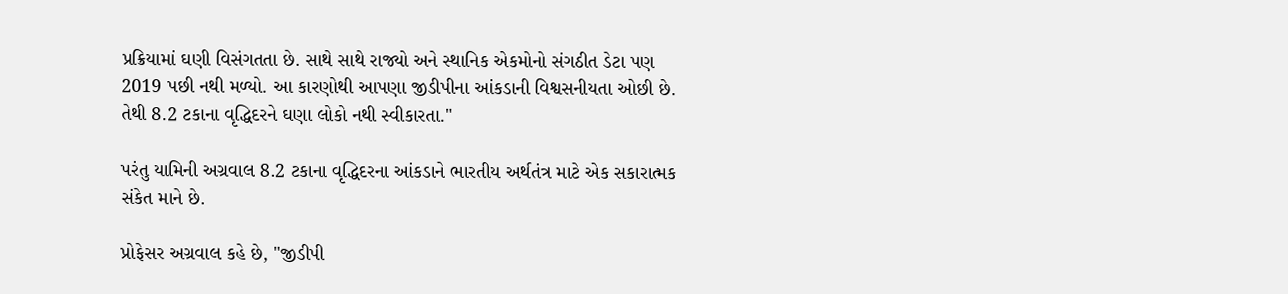પ્રક્રિયામાં ઘણી વિસંગતતા છે. સાથે સાથે રાજ્યો અને સ્થાનિક એકમોનો સંગઠીત ડેટા પણ 2019 પછી નથી મળ્યો. આ કારણોથી આપણા જીડીપીના આંકડાની વિશ્વસનીયતા ઓછી છે. તેથી 8.2 ટકાના વૃદ્ધિદરને ઘણા લોકો નથી સ્વીકારતા."

પરંતુ યામિની અગ્રવાલ 8.2 ટકાના વૃદ્ધિદરના આંકડાને ભારતીય અર્થતંત્ર માટે એક સકારાત્મક સંકેત માને છે.

પ્રોફેસર અગ્રવાલ કહે છે, "જીડીપી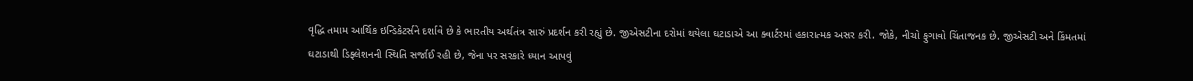વૃદ્ધિ તમામ આર્થિક ઇન્ડિકેટર્સને દર્શાવે છે કે ભારતીય અર્થતંત્ર સારું પ્રદર્શન કરી રહ્યું છે. જીએસટીના દરોમાં થયેલા ઘટાડાએ આ ક્વાર્ટરમાં હકારાત્મક અસર કરી. જોકે, નીચો ફુગાવો ચિંતાજનક છે. જીએસટી અને કિંમતમાં ઘટાડાથી ડિફ્લેશનની સ્થિતિ સર્જાઈ રહી છે, જેના પર સરકારે ધ્યાન આપવું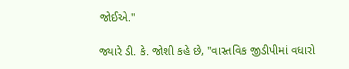જોઈએ."

જ્યારે ડી. કે. જોશી કહે છે, "વાસ્તવિક જીડીપીમાં વધારો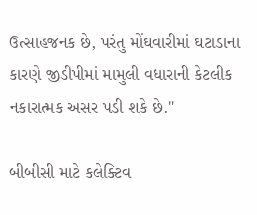ઉત્સાહજનક છે, પરંતુ મોંઘવારીમાં ઘટાડાના કારણે જીડીપીમાં મામુલી વધારાની કેટલીક નકારાત્મક અસર પડી શકે છે."

બીબીસી માટે કલેક્ટિવ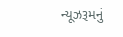ન્યૂઝરૂમનું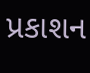પ્રકાશન